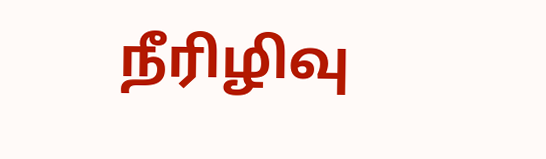நீரிழிவு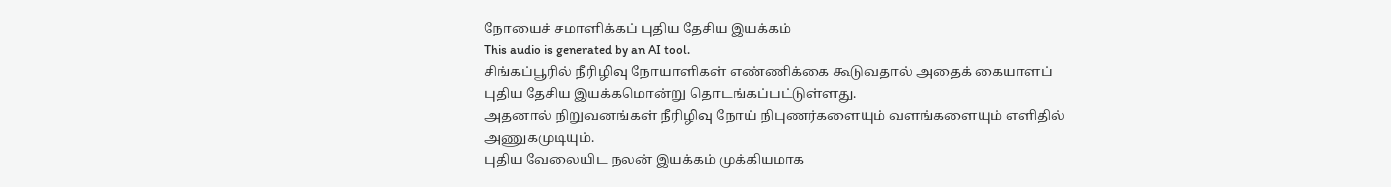நோயைச் சமாளிக்கப் புதிய தேசிய இயக்கம்
This audio is generated by an AI tool.
சிங்கப்பூரில் நீரிழிவு நோயாளிகள் எண்ணிக்கை கூடுவதால் அதைக் கையாளப் புதிய தேசிய இயக்கமொன்று தொடங்கப்பட்டுள்ளது.
அதனால் நிறுவனங்கள் நீரிழிவு நோய் நிபுணர்களையும் வளங்களையும் எளிதில் அணுகமுடியும்.
புதிய வேலையிட நலன் இயக்கம் முக்கியமாக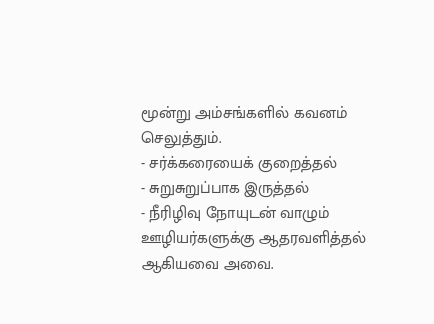மூன்று அம்சங்களில் கவனம் செலுத்தும்.
- சர்க்கரையைக் குறைத்தல்
- சுறுசுறுப்பாக இருத்தல்
- நீரிழிவு நோயுடன் வாழும் ஊழியர்களுக்கு ஆதரவளித்தல்
ஆகியவை அவை.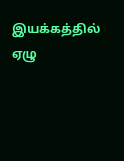இயக்கத்தில் ஏழு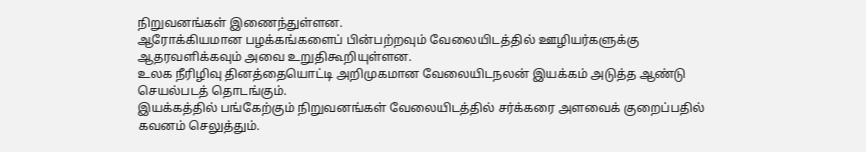நிறுவனங்கள் இணைந்துள்ளன.
ஆரோக்கியமான பழக்கங்களைப் பின்பற்றவும் வேலையிடத்தில் ஊழியர்களுக்கு ஆதரவளிக்கவும் அவை உறுதிகூறியுள்ளன.
உலக நீரிழிவு தினத்தையொட்டி அறிமுகமான வேலையிடநலன் இயக்கம் அடுத்த ஆண்டு செயல்படத் தொடங்கும்.
இயக்கத்தில் பங்கேற்கும் நிறுவனங்கள் வேலையிடத்தில் சர்க்கரை அளவைக் குறைப்பதில் கவனம் செலுத்தும்.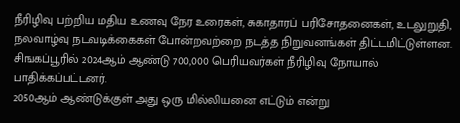நீரிழிவு பற்றிய மதிய உணவு நேர உரைகள், சுகாதாரப் பரிசோதனைகள், உடலுறுதி, நலவாழ்வு நடவடிக்கைகள் போன்றவற்றை நடத்த நிறுவனங்கள் திட்டமிட்டுள்ளன.
சிஙகப்பூரில் 2024ஆம் ஆண்டு 700,000 பெரியவர்கள் நீரிழிவு நோயால் பாதிக்கப்பட்டனர்.
2050ஆம் ஆண்டுக்குள் அது ஒரு மில்லியனை எட்டும் என்று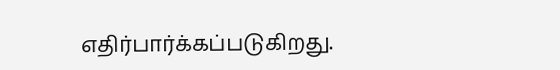எதிர்பார்க்கப்படுகிறது.